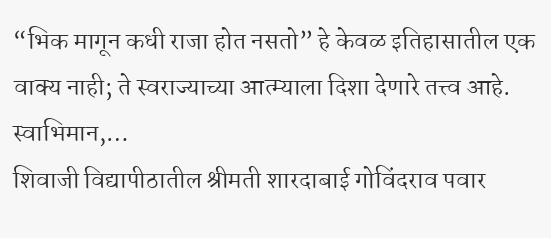“भिक मागून कधी राजा होत नसतो” हे केवळ इतिहासातील एक वाक्य नाही; ते स्वराज्याच्या आत्म्याला दिशा देणारे तत्त्व आहे. स्वाभिमान,…
शिवाजी विद्यापीठातील श्रीमती शारदाबाई गोविंदराव पवार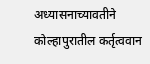अध्यासनाच्यावतीने कोल्हापुरातील कर्तृत्ववान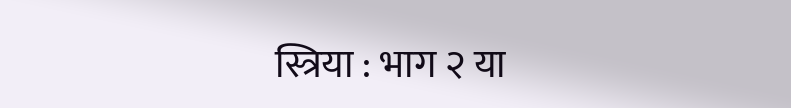स्त्रिया : भाग २ या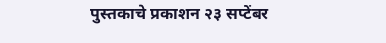पुस्तकाचे प्रकाशन २३ सप्टेंबर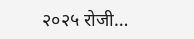२०२५ रोजी…